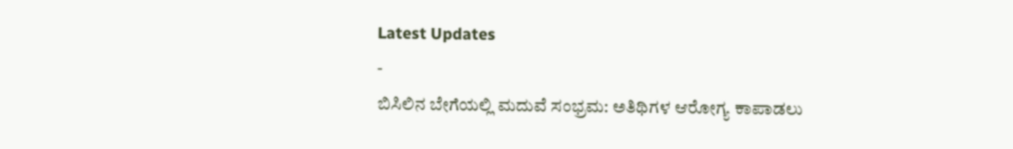Latest Updates
-
ಬಿಸಿಲಿನ ಬೇಗೆಯಲ್ಲಿ ಮದುವೆ ಸಂಭ್ರಮ: ಅತಿಥಿಗಳ ಆರೋಗ್ಯ ಕಾಪಾಡಲು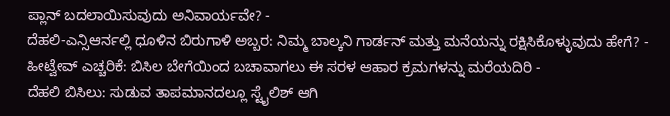ಪ್ಲಾನ್ ಬದಲಾಯಿಸುವುದು ಅನಿವಾರ್ಯವೇ? -
ದೆಹಲಿ-ಎನ್ಸಿಆರ್ನಲ್ಲಿ ಧೂಳಿನ ಬಿರುಗಾಳಿ ಅಬ್ಬರ: ನಿಮ್ಮ ಬಾಲ್ಕನಿ ಗಾರ್ಡನ್ ಮತ್ತು ಮನೆಯನ್ನು ರಕ್ಷಿಸಿಕೊಳ್ಳುವುದು ಹೇಗೆ? -
ಹೀಟ್ವೇವ್ ಎಚ್ಚರಿಕೆ: ಬಿಸಿಲ ಬೇಗೆಯಿಂದ ಬಚಾವಾಗಲು ಈ ಸರಳ ಆಹಾರ ಕ್ರಮಗಳನ್ನು ಮರೆಯದಿರಿ -
ದೆಹಲಿ ಬಿಸಿಲು: ಸುಡುವ ತಾಪಮಾನದಲ್ಲೂ ಸ್ಟೈಲಿಶ್ ಆಗಿ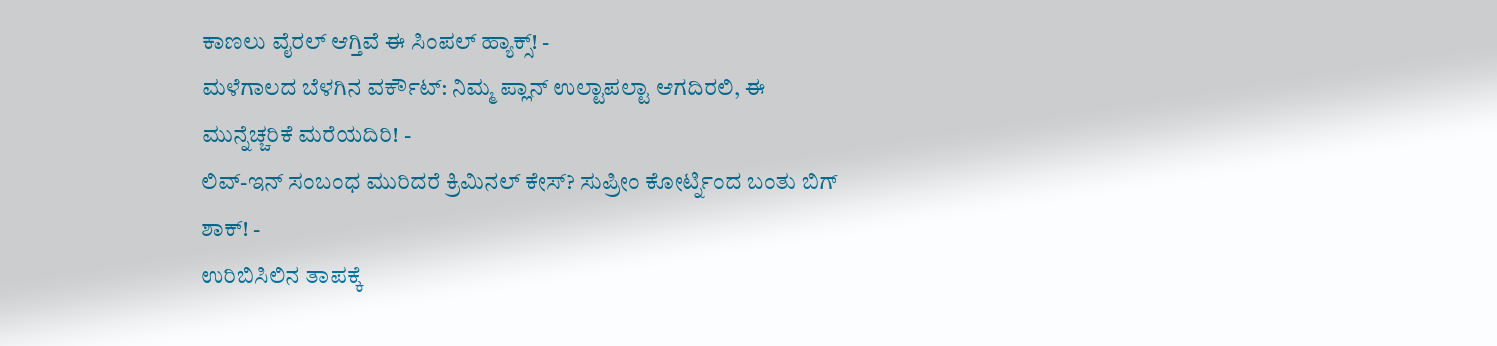ಕಾಣಲು ವೈರಲ್ ಆಗ್ತಿವೆ ಈ ಸಿಂಪಲ್ ಹ್ಯಾಕ್ಸ್! -
ಮಳೆಗಾಲದ ಬೆಳಗಿನ ವರ್ಕೌಟ್: ನಿಮ್ಮ ಪ್ಲಾನ್ ಉಲ್ಟಾಪಲ್ಟಾ ಆಗದಿರಲಿ, ಈ ಮುನ್ನೆಚ್ಚರಿಕೆ ಮರೆಯದಿರಿ! -
ಲಿವ್-ಇನ್ ಸಂಬಂಧ ಮುರಿದರೆ ಕ್ರಿಮಿನಲ್ ಕೇಸ್? ಸುಪ್ರೀಂ ಕೋರ್ಟ್ನಿಂದ ಬಂತು ಬಿಗ್ ಶಾಕ್! -
ಉರಿಬಿಸಿಲಿನ ತಾಪಕ್ಕೆ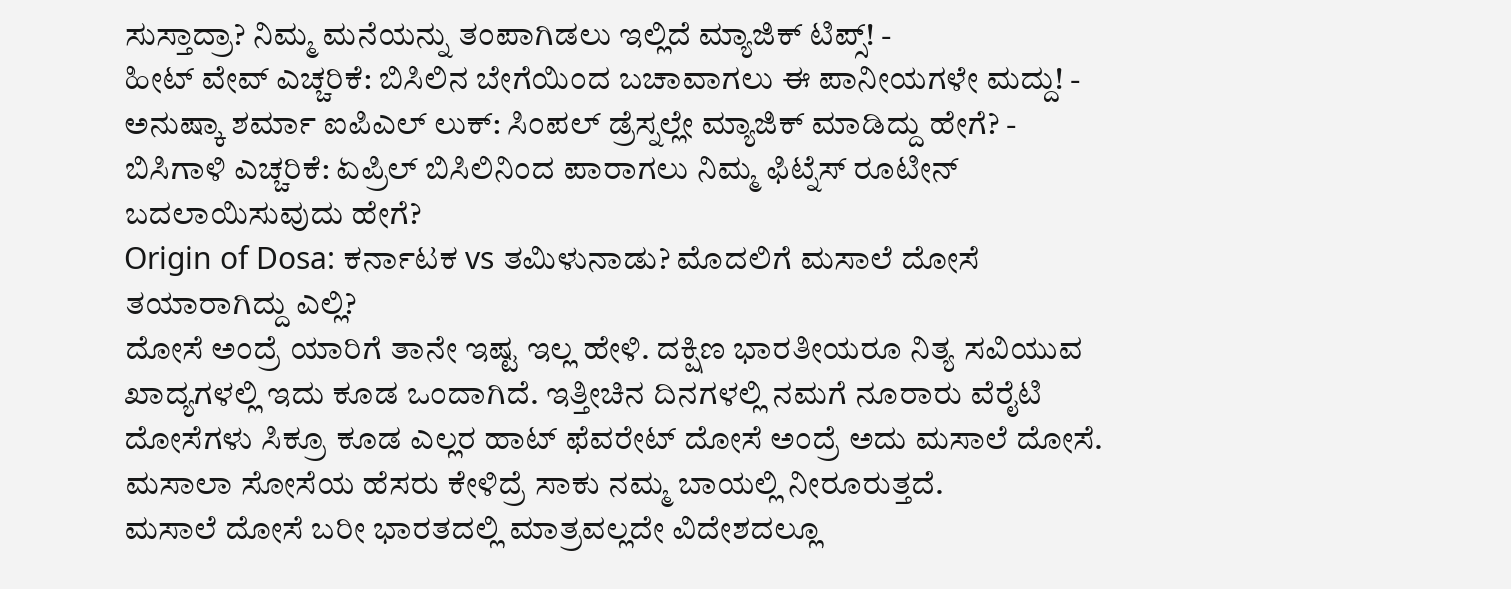ಸುಸ್ತಾದ್ರಾ? ನಿಮ್ಮ ಮನೆಯನ್ನು ತಂಪಾಗಿಡಲು ಇಲ್ಲಿದೆ ಮ್ಯಾಜಿಕ್ ಟಿಪ್ಸ್! -
ಹೀಟ್ ವೇವ್ ಎಚ್ಚರಿಕೆ: ಬಿಸಿಲಿನ ಬೇಗೆಯಿಂದ ಬಚಾವಾಗಲು ಈ ಪಾನೀಯಗಳೇ ಮದ್ದು! -
ಅನುಷ್ಕಾ ಶರ್ಮಾ ಐಪಿಎಲ್ ಲುಕ್: ಸಿಂಪಲ್ ಡ್ರೆಸ್ನಲ್ಲೇ ಮ್ಯಾಜಿಕ್ ಮಾಡಿದ್ದು ಹೇಗೆ? -
ಬಿಸಿಗಾಳಿ ಎಚ್ಚರಿಕೆ: ಏಪ್ರಿಲ್ ಬಿಸಿಲಿನಿಂದ ಪಾರಾಗಲು ನಿಮ್ಮ ಫಿಟ್ನೆಸ್ ರೂಟೀನ್ ಬದಲಾಯಿಸುವುದು ಹೇಗೆ?
Origin of Dosa: ಕರ್ನಾಟಕ vs ತಮಿಳುನಾಡು? ಮೊದಲಿಗೆ ಮಸಾಲೆ ದೋಸೆ ತಯಾರಾಗಿದ್ದು ಎಲ್ಲಿ?
ದೋಸೆ ಅಂದ್ರೆ ಯಾರಿಗೆ ತಾನೇ ಇಷ್ಟ ಇಲ್ಲ ಹೇಳಿ. ದಕ್ಷಿಣ ಭಾರತೀಯರೂ ನಿತ್ಯ ಸವಿಯುವ ಖಾದ್ಯಗಳಲ್ಲಿ ಇದು ಕೂಡ ಒಂದಾಗಿದೆ. ಇತ್ತೀಚಿನ ದಿನಗಳಲ್ಲಿ ನಮಗೆ ನೂರಾರು ವೆರೈಟಿ ದೋಸೆಗಳು ಸಿಕ್ರೂ ಕೂಡ ಎಲ್ಲರ ಹಾಟ್ ಫೆವರೇಟ್ ದೋಸೆ ಅಂದ್ರೆ ಅದು ಮಸಾಲೆ ದೋಸೆ. ಮಸಾಲಾ ಸೋಸೆಯ ಹೆಸರು ಕೇಳಿದ್ರೆ ಸಾಕು ನಮ್ಮ ಬಾಯಲ್ಲಿ ನೀರೂರುತ್ತದೆ.
ಮಸಾಲೆ ದೋಸೆ ಬರೀ ಭಾರತದಲ್ಲಿ ಮಾತ್ರವಲ್ಲದೇ ವಿದೇಶದಲ್ಲೂ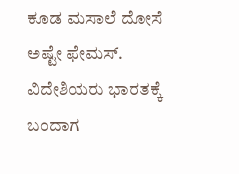ಕೂಡ ಮಸಾಲೆ ದೋಸೆ ಅಷ್ಟೇ ಫೇಮಸ್. ವಿದೇಶಿಯರು ಭಾರತಕ್ಕೆ ಬಂದಾಗ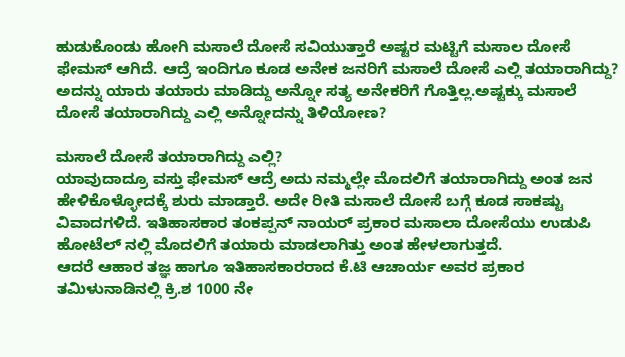ಹುಡುಕೊಂಡು ಹೋಗಿ ಮಸಾಲೆ ದೋಸೆ ಸವಿಯುತ್ತಾರೆ ಅಷ್ಟರ ಮಟ್ಟಿಗೆ ಮಸಾಲ ದೋಸೆ ಫೇಮಸ್ ಆಗಿದೆ. ಆದ್ರೆ ಇಂದಿಗೂ ಕೂಡ ಅನೇಕ ಜನರಿಗೆ ಮಸಾಲೆ ದೋಸೆ ಎಲ್ಲಿ ತಯಾರಾಗಿದ್ದು? ಅದನ್ನು ಯಾರು ತಯಾರು ಮಾಡಿದ್ದು ಅನ್ನೋ ಸತ್ಯ ಅನೇಕರಿಗೆ ಗೊತ್ತಿಲ್ಲ.ಅಷ್ಟಕ್ಕು ಮಸಾಲೆ ದೋಸೆ ತಯಾರಾಗಿದ್ದು ಎಲ್ಲಿ ಅನ್ನೋದನ್ನು ತಿಳಿಯೋಣ?

ಮಸಾಲೆ ದೋಸೆ ತಯಾರಾಗಿದ್ದು ಎಲ್ಲಿ?
ಯಾವುದಾದ್ರೂ ವಸ್ತು ಫೇಮಸ್ ಆದ್ರೆ ಅದು ನಮ್ಮಲ್ಲೇ ಮೊದಲಿಗೆ ತಯಾರಾಗಿದ್ದು ಅಂತ ಜನ ಹೇಳಿಕೊಳ್ಳೋದಕ್ಕೆ ಶುರು ಮಾಡ್ತಾರೆ. ಅದೇ ರೀತಿ ಮಸಾಲೆ ದೋಸೆ ಬಗ್ಗೆ ಕೂಡ ಸಾಕಷ್ಟು ವಿವಾದಗಳಿದೆ. ಇತಿಹಾಸಕಾರ ತಂಕಪ್ಪನ್ ನಾಯರ್ ಪ್ರಕಾರ ಮಸಾಲಾ ದೋಸೆಯು ಉಡುಪಿ ಹೋಟೆಲ್ ನಲ್ಲಿ ಮೊದಲಿಗೆ ತಯಾರು ಮಾಡಲಾಗಿತ್ತು ಅಂತ ಹೇಳಲಾಗುತ್ತದೆ.
ಆದರೆ ಆಹಾರ ತಜ್ಞ ಹಾಗೂ ಇತಿಹಾಸಕಾರರಾದ ಕೆ.ಟಿ ಆಚಾರ್ಯ ಅವರ ಪ್ರಕಾರ ತಮಿಳುನಾಡಿನಲ್ಲಿ ಕ್ರಿ.ಶ 1000 ನೇ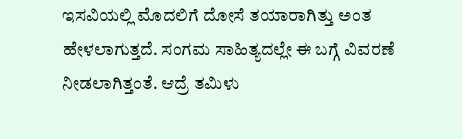ಇಸವಿಯಲ್ಲಿ ಮೊದಲಿಗೆ ದೋಸೆ ತಯಾರಾಗಿತ್ತು ಅಂತ ಹೇಳಲಾಗುತ್ತದೆ. ಸಂಗಮ ಸಾಹಿತ್ಯದಲ್ಲೇ ಈ ಬಗ್ಗೆ ವಿವರಣೆ ನೀಡಲಾಗಿತ್ತಂತೆ. ಆದ್ರೆ ತಮಿಳು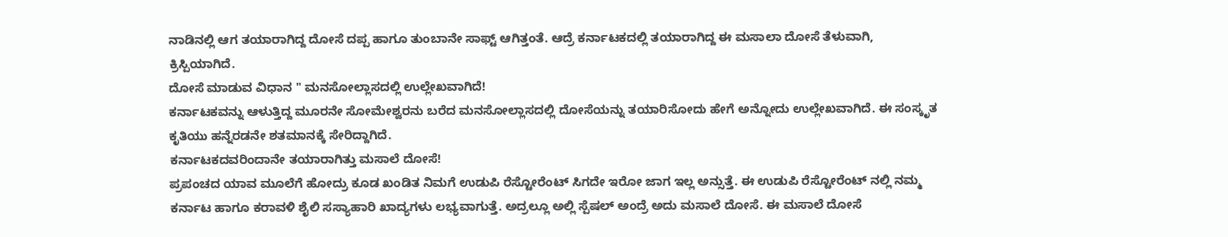ನಾಡಿನಲ್ಲಿ ಆಗ ತಯಾರಾಗಿದ್ದ ದೋಸೆ ದಪ್ಪ ಹಾಗೂ ತುಂಬಾನೇ ಸಾಫ್ಟ್ ಆಗಿತ್ತಂತೆ. ಆದ್ರೆ ಕರ್ನಾಟಕದಲ್ಲಿ ತಯಾರಾಗಿದ್ದ ಈ ಮಸಾಲಾ ದೋಸೆ ತೆಳುವಾಗಿ, ಕ್ರಿಸ್ಪಿಯಾಗಿದೆ.
ದೋಸೆ ಮಾಡುವ ವಿಧಾನ " ಮನಸೋಲ್ಲಾಸದಲ್ಲಿ ಉಲ್ಲೇಖವಾಗಿದೆ!
ಕರ್ನಾಟಕವನ್ನು ಆಳುತ್ತಿದ್ದ ಮೂರನೇ ಸೋಮೇಶ್ವರನು ಬರೆದ ಮನಸೋಲ್ಲಾಸದಲ್ಲಿ ದೋಸೆಯನ್ನು ತಯಾರಿಸೋದು ಹೇಗೆ ಅನ್ನೋದು ಉಲ್ಲೇಖವಾಗಿದೆ. ಈ ಸಂಸ್ಕೃತ ಕೃತಿಯು ಹನ್ನೆರಡನೇ ಶತಮಾನಕ್ಕೆ ಸೇರಿದ್ದಾಗಿದೆ.
ಕರ್ನಾಟಕದವರಿಂದಾನೇ ತಯಾರಾಗಿತ್ತು ಮಸಾಲೆ ದೋಸೆ!
ಪ್ರಪಂಚದ ಯಾವ ಮೂಲೆಗೆ ಹೋದ್ರು ಕೂಡ ಖಂಡಿತ ನಿಮಗೆ ಉಡುಪಿ ರೆಸ್ಟೋರೆಂಟ್ ಸಿಗದೇ ಇರೋ ಜಾಗ ಇಲ್ಲ ಅನ್ಸುತ್ತೆ. ಈ ಉಡುಪಿ ರೆಸ್ಟೋರೆಂಟ್ ನಲ್ಲಿ ನಮ್ಮ ಕರ್ನಾಟ ಹಾಗೂ ಕರಾವಳಿ ಶೈಲಿ ಸಸ್ಯಾಹಾರಿ ಖಾದ್ಯಗಳು ಲಭ್ಯವಾಗುತ್ತೆ. ಅದ್ರಲ್ಲೂ ಅಲ್ಲಿ ಸ್ಪೆಷಲ್ ಅಂದ್ರೆ ಅದು ಮಸಾಲೆ ದೋಸೆ. ಈ ಮಸಾಲೆ ದೋಸೆ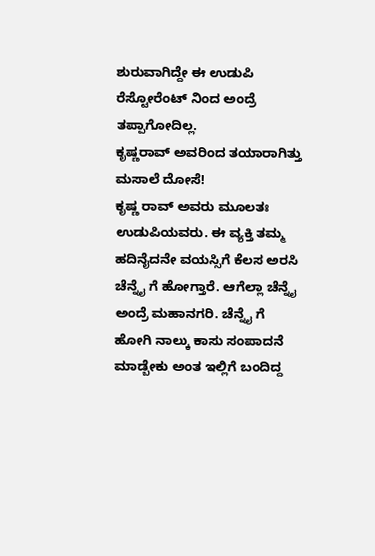ಶುರುವಾಗಿದ್ದೇ ಈ ಉಡುಪಿ ರೆಸ್ಟೋರೆಂಟ್ ನಿಂದ ಅಂದ್ರೆ ತಪ್ಪಾಗೋದಿಲ್ಲ.
ಕೃಷ್ಣರಾವ್ ಅವರಿಂದ ತಯಾರಾಗಿತ್ತು ಮಸಾಲೆ ದೋಸೆ!
ಕೃಷ್ಣ ರಾವ್ ಅವರು ಮೂಲತಃ ಉಡುಪಿಯವರು. ಈ ವ್ಯಕ್ತಿ ತಮ್ಮ ಹದಿನೈದನೇ ವಯಸ್ಸಿಗೆ ಕೆಲಸ ಅರಸಿ ಚೆನ್ನೈ ಗೆ ಹೋಗ್ತಾರೆ. ಆಗೆಲ್ಲಾ ಚೆನ್ನೈ ಅಂದ್ರೆ ಮಹಾನಗರಿ. ಚೆನ್ನೈ ಗೆ ಹೋಗಿ ನಾಲ್ಕು ಕಾಸು ಸಂಪಾದನೆ ಮಾಡ್ಬೇಕು ಅಂತ ಇಲ್ಲಿಗೆ ಬಂದಿದ್ದ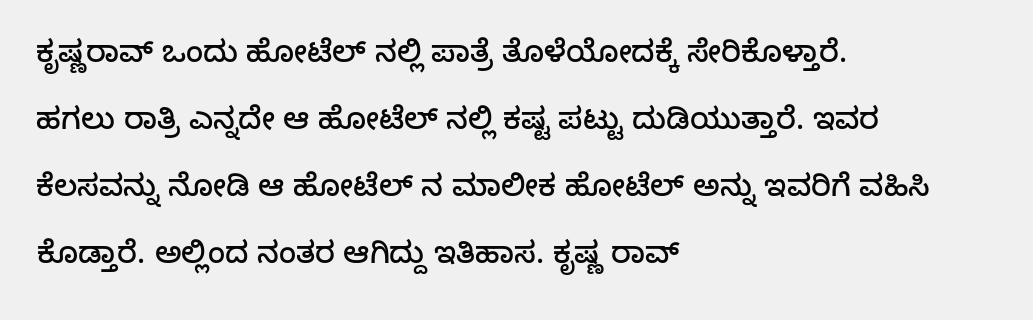ಕೃಷ್ಣರಾವ್ ಒಂದು ಹೋಟೆಲ್ ನಲ್ಲಿ ಪಾತ್ರೆ ತೊಳೆಯೋದಕ್ಕೆ ಸೇರಿಕೊಳ್ತಾರೆ.
ಹಗಲು ರಾತ್ರಿ ಎನ್ನದೇ ಆ ಹೋಟೆಲ್ ನಲ್ಲಿ ಕಷ್ಟ ಪಟ್ಟು ದುಡಿಯುತ್ತಾರೆ. ಇವರ ಕೆಲಸವನ್ನು ನೋಡಿ ಆ ಹೋಟೆಲ್ ನ ಮಾಲೀಕ ಹೋಟೆಲ್ ಅನ್ನು ಇವರಿಗೆ ವಹಿಸಿ ಕೊಡ್ತಾರೆ. ಅಲ್ಲಿಂದ ನಂತರ ಆಗಿದ್ದು ಇತಿಹಾಸ. ಕೃಷ್ಣ ರಾವ್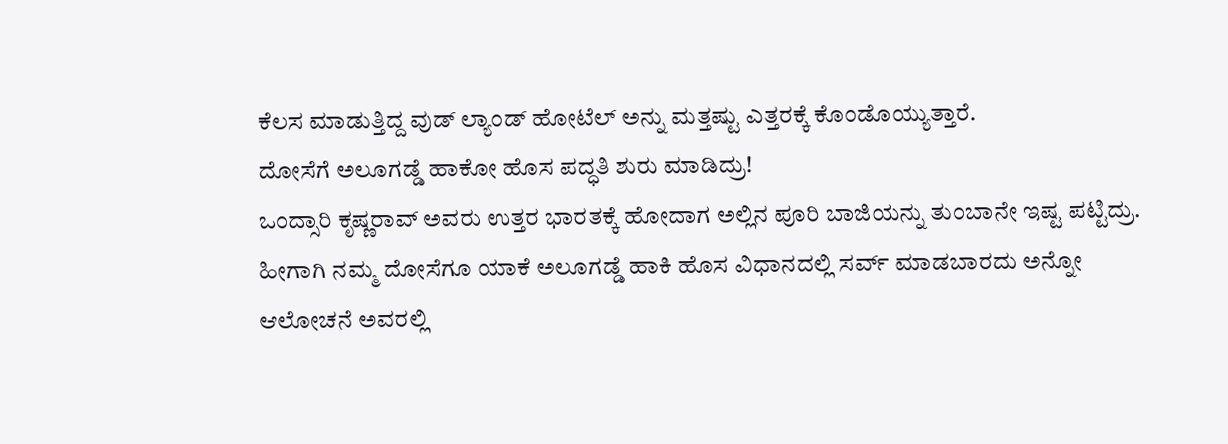ಕೆಲಸ ಮಾಡುತ್ತಿದ್ದ ವುಡ್ ಲ್ಯಾಂಡ್ ಹೋಟೆಲ್ ಅನ್ನು ಮತ್ತಷ್ಟು ಎತ್ತರಕ್ಕೆ ಕೊಂಡೊಯ್ಯುತ್ತಾರೆ.
ದೋಸೆಗೆ ಅಲೂಗಡ್ಡೆ ಹಾಕೋ ಹೊಸ ಪದ್ಧತಿ ಶುರು ಮಾಡಿದ್ರು!
ಒಂದ್ಸಾರಿ ಕೃಷ್ಣರಾವ್ ಅವರು ಉತ್ತರ ಭಾರತಕ್ಕೆ ಹೋದಾಗ ಅಲ್ಲಿನ ಪೂರಿ ಬಾಜಿಯನ್ನು ತುಂಬಾನೇ ಇಷ್ಟ ಪಟ್ಟಿದ್ರು. ಹೀಗಾಗಿ ನಮ್ಮ ದೋಸೆಗೂ ಯಾಕೆ ಅಲೂಗಡ್ಡೆ ಹಾಕಿ ಹೊಸ ವಿಧಾನದಲ್ಲಿ ಸರ್ವ್ ಮಾಡಬಾರದು ಅನ್ನೋ ಆಲೋಚನೆ ಅವರಲ್ಲಿ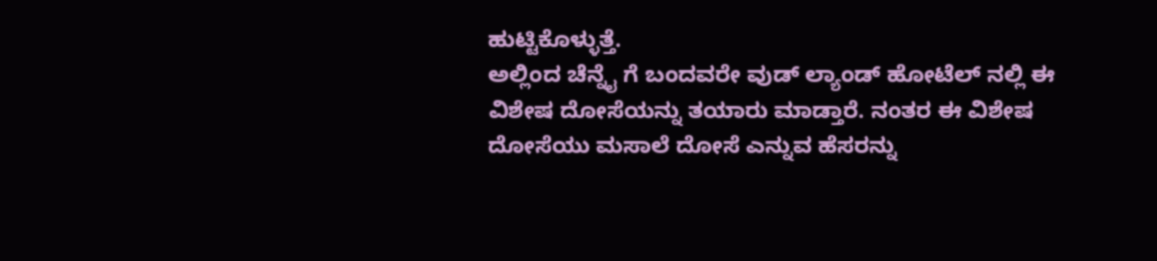ಹುಟ್ಟಿಕೊಳ್ಳುತ್ತೆ.
ಅಲ್ಲಿಂದ ಚೆನ್ನೈ ಗೆ ಬಂದವರೇ ವುಡ್ ಲ್ಯಾಂಡ್ ಹೋಟೆಲ್ ನಲ್ಲಿ ಈ ವಿಶೇಷ ದೋಸೆಯನ್ನು ತಯಾರು ಮಾಡ್ತಾರೆ. ನಂತರ ಈ ವಿಶೇಷ ದೋಸೆಯು ಮಸಾಲೆ ದೋಸೆ ಎನ್ನುವ ಹೆಸರನ್ನು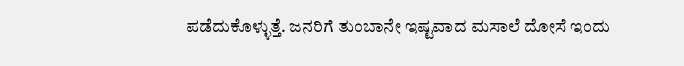ಪಡೆದುಕೊಳ್ಳುತ್ತೆ. ಜನರಿಗೆ ತುಂಬಾನೇ ಇಷ್ಟವಾದ ಮಸಾಲೆ ದೋಸೆ ಇಂದು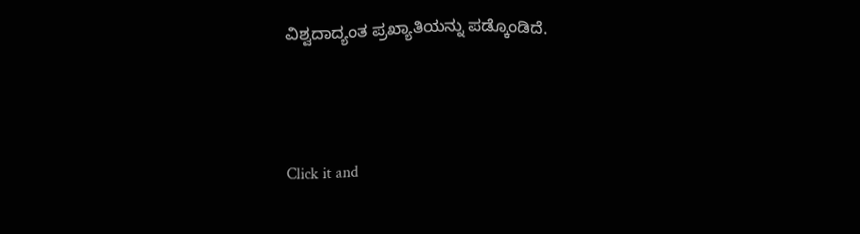ವಿಶ್ವದಾದ್ಯಂತ ಪ್ರಖ್ಯಾತಿಯನ್ನು ಪಡ್ಕೊಂಡಿದೆ.



Click it and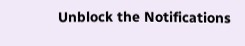Unblock the Notifications